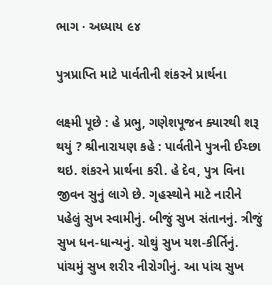ભાગ · અધ્યાય ૯૪

પુત્રપ્રાપ્તિ માટે પાર્વતીની શંકરને પ્રાર્થના

લક્ષ્મી પૂછે : હે પ્રભુ, ગણેશપૂજન ક્યારથી શરૂ થયું ? શ્રીનારાયણ કહે : પાર્વતીને પુત્રની ઈચ્છા થઇ. શંકરને પ્રાર્થના કરી. હે દેવ, પુત્ર વિના જીવન સુનું લાગે છે. ગૃહસ્થોને માટે નારીને પહેલું સુખ સ્વામીનું. બીજું સુખ સંતાનનું. ત્રીજું સુખ ધન-ધાન્યનું. ચોથું સુખ યશ-કીર્તિનું. પાંચમું સુખ શરીર નીરોગીનું. આ પાંચ સુખ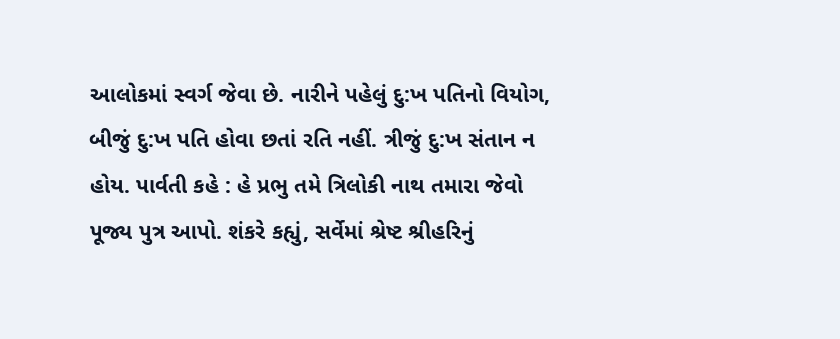આલોકમાં સ્વર્ગ જેવા છે. નારીને પહેલું દુ:ખ પતિનો વિયોગ, બીજું દુ:ખ પતિ હોવા છતાં રતિ નહીં. ત્રીજું દુ:ખ સંતાન ન હોય. પાર્વતી કહે : હે પ્રભુ તમે ત્રિલોકી નાથ તમારા જેવો પૂજ્ય પુત્ર આપો. શંકરે કહ્યું, સર્વેમાં શ્રેષ્ટ શ્રીહરિનું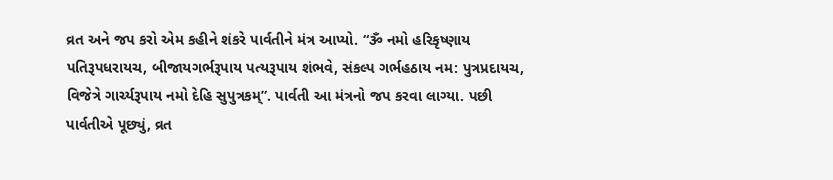વ્રત અને જપ કરો એમ કહીને શંકરે પાર્વતીને મંત્ર આપ્યો. “ૐ નમો હરિકૃષ્ણાય પતિરૂપધરાયચ, બીજાયગર્ભરૂપાય પત્યરૂપાય શંભવે, સંકલ્પ ગર્ભહઠાય નમ: પુત્રપ્રદાયચ, વિજેત્રે ગાર્ચ્યરૂપાય નમો દેહિ સુપુત્રકમ્”. પાર્વતી આ મંત્રનો જપ કરવા લાગ્યા. પછી પાર્વતીએ પૂછ્યું, વ્રત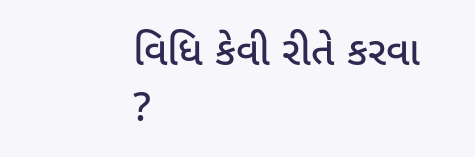વિધિ કેવી રીતે કરવા ?